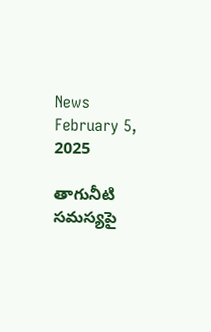News February 5, 2025

తాగునీటి సమస్యపై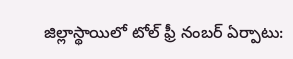జిల్లాస్థాయిలో టోల్ ఫ్రీ నంబర్ ఏర్పాటు: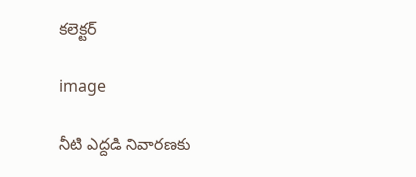కలెక్టర్

image

నీటి ఎద్దడి నివారణకు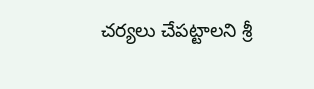చర్యలు చేపట్టాలని శ్రీ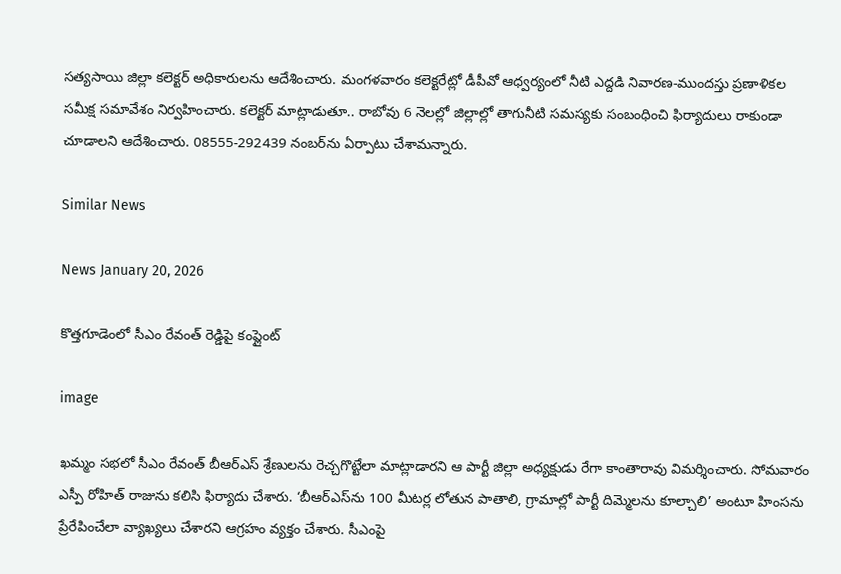సత్యసాయి జిల్లా కలెక్టర్ అధికారులను ఆదేశించారు. మంగళవారం కలెక్టరేట్లో డీపీవో ఆధ్వర్యంలో నీటి ఎద్దడి నివారణ-ముందస్తు ప్రణాళికల సమీక్ష సమావేశం నిర్వహించారు. కలెక్టర్ మాట్లాడుతూ.. రాబోవు 6 నెలల్లో జిల్లాల్లో తాగునీటి సమస్యకు సంబంధించి ఫిర్యాదులు రాకుండా చూడాలని ఆదేశించారు. 08555-292439 నంబర్‌ను ఏర్పాటు చేశామన్నారు.

Similar News

News January 20, 2026

కొత్తగూడెంలో సీఎం రేవంత్ రెడ్డిపై కంప్లైంట్

image

ఖమ్మం సభలో సీఎం రేవంత్ బీఆర్ఎస్ శ్రేణులను రెచ్చగొట్టేలా మాట్లాడారని ఆ పార్టీ జిల్లా అధ్యక్షుడు రేగా కాంతారావు విమర్శించారు. సోమవారం ఎస్పీ రోహిత్ రాజును కలిసి ఫిర్యాదు చేశారు. ‘బీఆర్ఎస్‌ను 100 మీటర్ల లోతున పాతాలి, గ్రామాల్లో పార్టీ దిమ్మెలను కూల్చాలి’ అంటూ హింసను ప్రేరేపించేలా వ్యాఖ్యలు చేశారని ఆగ్రహం వ్యక్తం చేశారు. సీఎంపై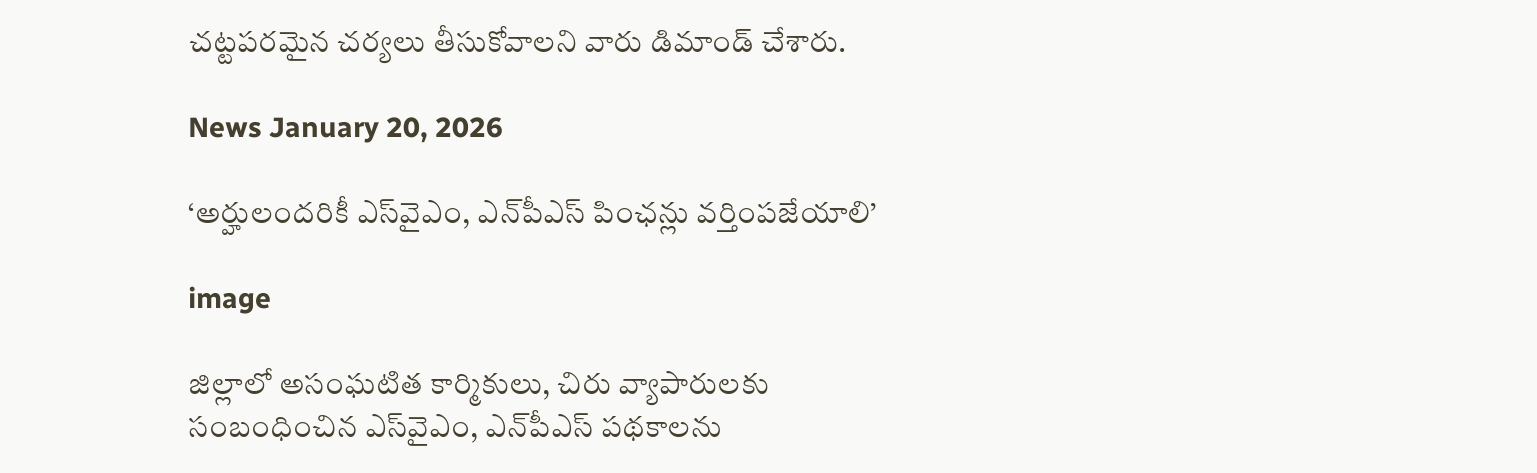చట్టపరమైన చర్యలు తీసుకోవాలని వారు డిమాండ్ చేశారు.

News January 20, 2026

‘అర్హులందరికీ ఎస్‌వైఎం, ఎన్‌పీఎస్ పింఛన్లు వర్తింపజేయాలి’

image

జిల్లాలో అసంఘటిత కార్మికులు, చిరు వ్యాపారులకు సంబంధించిన ఎస్‌వైఎం, ఎన్‌పీఎస్ పథకాలను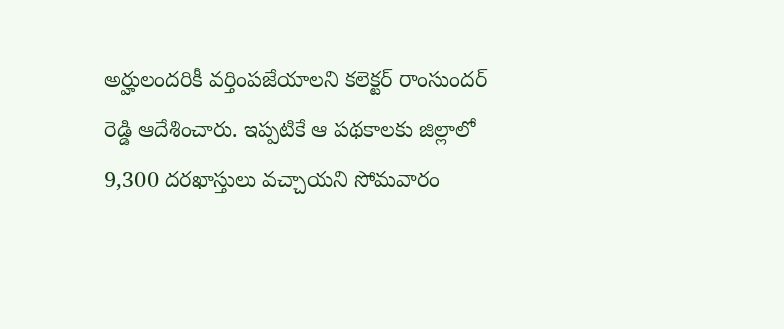అర్హులందరికీ వర్తింపజేయాలని కలెక్టర్ రాంసుందర్ రెడ్డి ఆదేశించారు. ఇప్పటికే ఆ పథకాలకు జిల్లాలో 9,300 దరఖాస్తులు వచ్చాయని సోమవారం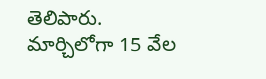తెలిపారు. మార్చిలోగా 15 వేల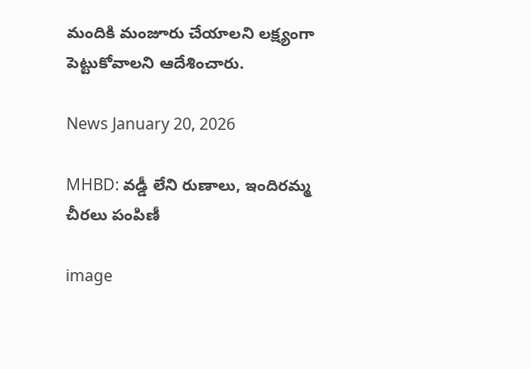మందికి మంజూరు చేయాలని లక్ష్యంగా పెట్టుకోవాలని ఆదేశించారు.

News January 20, 2026

MHBD: వడ్డీ లేని రుణాలు, ఇందిరమ్మ చీరలు పంపిణీ

image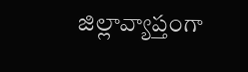జిల్లావ్యాప్తంగా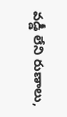వడ్డీ లేని రుణాలు,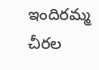ఇందిరమ్మ చీరల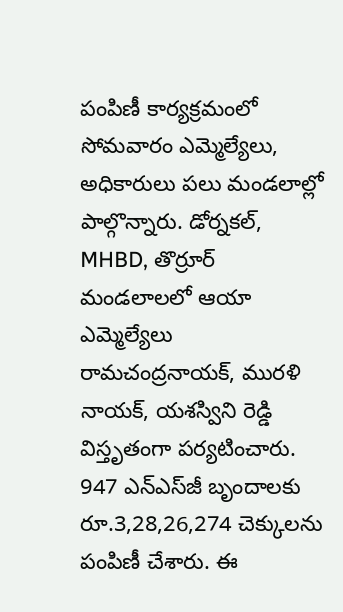పంపిణీ కార్యక్రమంలో సోమవారం ఎమ్మెల్యేలు, అధికారులు పలు మండలాల్లో పాల్గొన్నారు. డోర్నకల్, MHBD, తొర్రూర్ మండలాలలో ఆయా ఎమ్మెల్యేలు రామచంద్రనాయక్, మురళి నాయక్, యశస్విని రెడ్డి విస్తృతంగా పర్యటించారు. 947 ఎన్ఎస్‌జీ బృందాలకు రూ.3,28,26,274 చెక్కులను పంపిణీ చేశారు. ఈ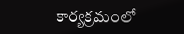కార్యక్రమంలో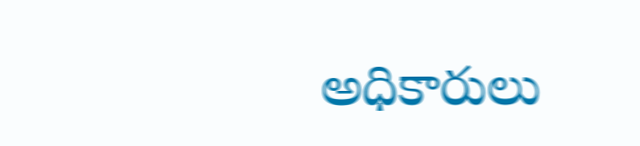అధికారులు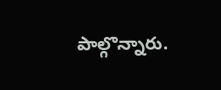పాల్గొన్నారు.